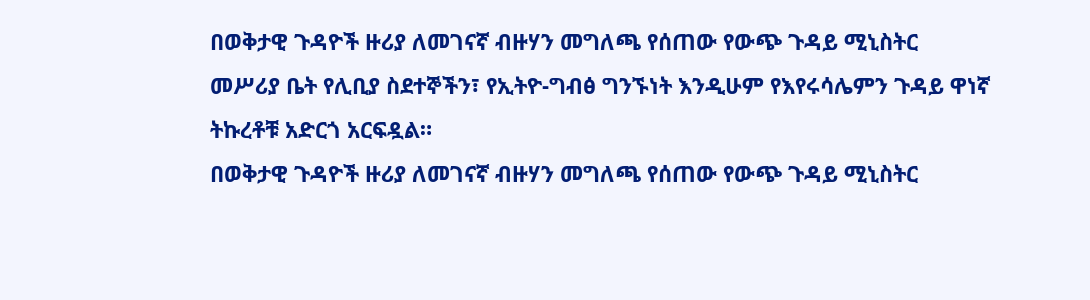በወቅታዊ ጉዳዮች ዙሪያ ለመገናኛ ብዙሃን መግለጫ የሰጠው የውጭ ጉዳይ ሚኒስትር መሥሪያ ቤት የሊቢያ ስደተኞችን፣ የኢትዮ-ግብፅ ግንኙነት እንዲሁም የእየሩሳሌምን ጉዳይ ዋነኛ ትኩረቶቹ አድርጎ አርፍዷል።
በወቅታዊ ጉዳዮች ዙሪያ ለመገናኛ ብዙሃን መግለጫ የሰጠው የውጭ ጉዳይ ሚኒስትር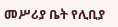መሥሪያ ቤት የሊቢያ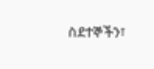ስደተኞችን፣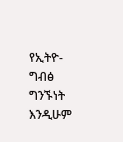የኢትዮ-ግብፅ ግንኙነት እንዲሁም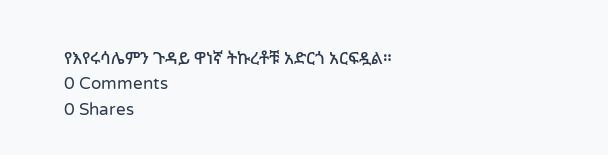የእየሩሳሌምን ጉዳይ ዋነኛ ትኩረቶቹ አድርጎ አርፍዷል።
0 Comments
0 Shares